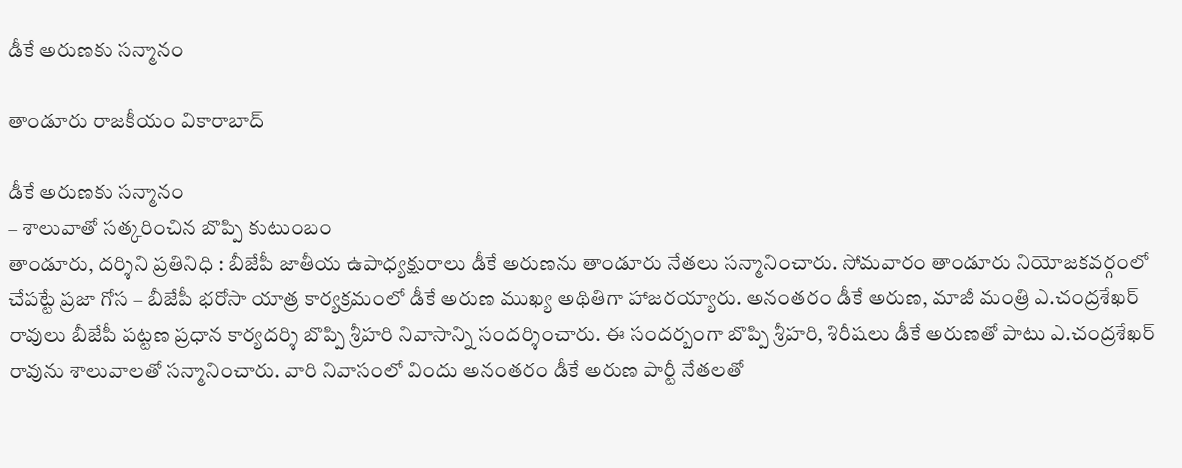డీకే అరుణ‌కు స‌న్మానం

తాండూరు రాజకీయం వికారాబాద్

డీకే అరుణ‌కు స‌న్మానం
– శాలువాతో స‌త్క‌రించిన బొప్పి కుటుంబం
తాండూరు, ద‌ర్శిని ప్ర‌తినిధి : బీజేపీ జాతీయ ఉపాధ్య‌క్షురాలు డీకే అరుణ‌ను తాండూరు నేత‌లు స‌న్మానించారు. సోమ‌వారం తాండూరు నియోజ‌క‌వ‌ర్గంలో చేప‌ట్టే ప్ర‌జా గోస – బీజేపీ భ‌రోసా యాత్ర కార్య‌క్ర‌మంలో డీకే అరుణ ముఖ్య అథితిగా హాజ‌రయ్యారు. అనంత‌రం డీకే అరుణ, మాజీ మంత్రి ఎ.చంద్ర‌శేఖ‌ర్ రావులు బీజేపీ ప‌ట్ట‌ణ ప్ర‌ధాన కార్య‌ద‌ర్శి బొప్పి శ్రీ‌హ‌రి నివాసాన్ని సంద‌ర్శించారు. ఈ సంద‌ర్బంగా బొప్పి శ్రీ‌హ‌రి, శిరీష‌లు డీకే అరుణ‌తో పాటు ఎ.చంద్ర‌శేఖ‌ర్ రావును శాలువాల‌తో స‌న్మానించారు. వారి నివాసంలో విందు అనంత‌రం డీకే అరుణ పార్టీ నేత‌ల‌తో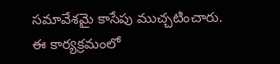స‌మావేశ‌మై కాసేపు ముచ్చటించారు. ఈ కార్య‌క్ర‌మంలో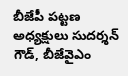బీజేపీ ప‌ట్ట‌ణ అధ్య‌క్షులు సుద‌ర్శ‌న్ గౌడ్, బీజేవైఎం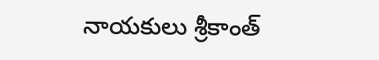నాయ‌కులు శ్రీ‌కాంత్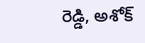రెడ్డి, అశోక్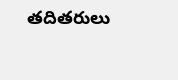త‌దిత‌రులు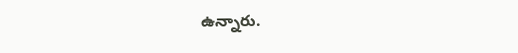ఉన్నారు.